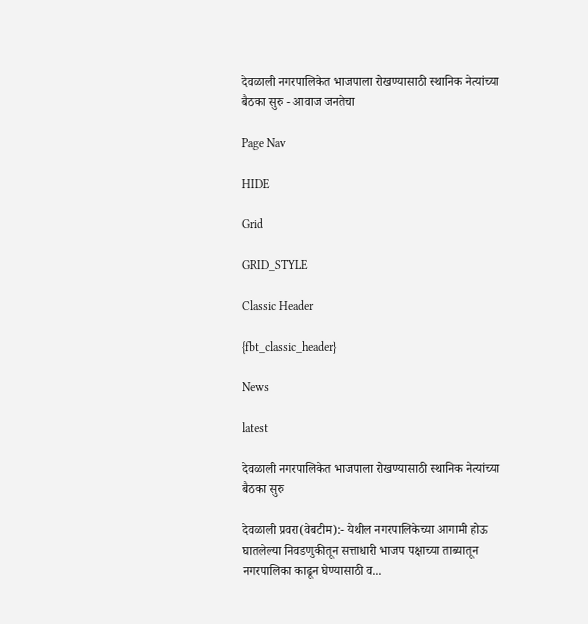देवळाली नगरपालिकेत भाजपाला रोखण्यासाठी स्थानिक नेत्यांच्या बैठका सुरु - आवाज जनतेचा

Page Nav

HIDE

Grid

GRID_STYLE

Classic Header

{fbt_classic_header}

News

latest

देवळाली नगरपालिकेत भाजपाला रोखण्यासाठी स्थानिक नेत्यांच्या बैठका सुरु

देवळाली प्रवरा(वेबटीम):- येथील नगरपालिकेच्या आगामी होऊ घातलेल्या निवडणुकीतून सत्ताधारी भाजप पक्षाच्या ताब्यातून नगरपालिका काढून घेण्यासाठी व...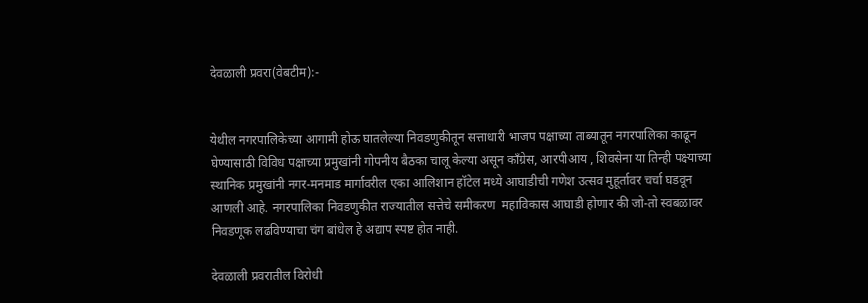देवळाली प्रवरा(वेबटीम):-


येथील नगरपालिकेच्या आगामी होऊ घातलेल्या निवडणुकीतून सत्ताधारी भाजप पक्षाच्या ताब्यातून नगरपालिका काढून घेण्यासाठी विविध पक्षाच्या प्रमुखांनी गोपनीय बैठका चालू केल्या असून काँग्रेस, आरपीआय , शिवसेना या तिन्ही पक्ष्याच्या स्थानिक प्रमुखांनी नगर-मनमाड मार्गावरील एका आलिशान हॉटेल मध्ये आघाडीची गणेश उत्सव मुहूर्तावर चर्चा घडवून आणली आहे. नगरपालिका निवडणुकीत राज्यातील सत्तेचे समीकरण  महाविकास आघाडी होणार की जो-तो स्वबळावर निवडणूक लढविण्याचा चंग बांधेल हे अद्याप स्पष्ट होत नाही.

देवळाली प्रवरातील विरोधी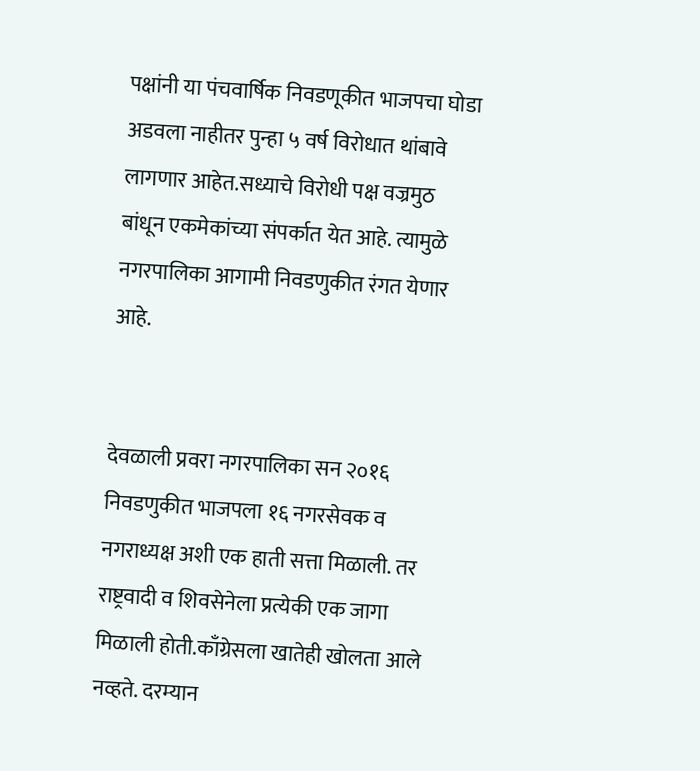पक्षांनी या पंचवार्षिक निवडणूकीत भाजपचा घोडा अडवला नाहीतर पुन्हा ५ वर्ष विरोधात थांबावे लागणार आहेत.सध्याचे विरोधी पक्ष वज्रमुठ बांधून एकमेकांच्या संपर्कात येत आहे. त्यामुळे नगरपालिका आगामी निवडणुकीत रंगत येणार आहे.


देवळाली प्रवरा नगरपालिका सन २०१६ निवडणुकीत भाजपला १६ नगरसेवक व नगराध्यक्ष अशी एक हाती सत्ता मिळाली. तर राष्ट्रवादी व शिवसेनेला प्रत्येकी एक जागा मिळाली होती.काँग्रेसला खातेही खोलता आले नव्हते. दरम्यान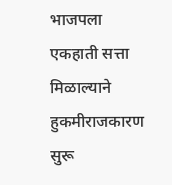भाजपला एकहाती सत्ता मिळाल्याने हुकमीराजकारण सुरू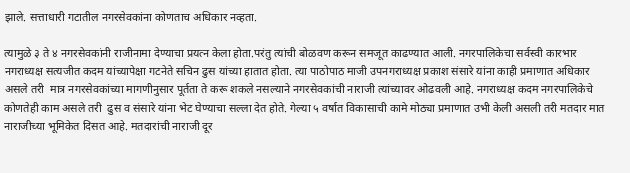झाले. सत्ताधारी गटातील नगरसेवकांना कोणताच अधिकार नव्हता.

त्यामुळे ३ ते ४ नगरसेवकांनी राजीनामा देण्याचा प्रयत्न केला होता.परंतु त्यांची बोळवण करून समजूत काढण्यात आली. नगरपालिकेचा सर्वस्वी कारभार नगराध्यक्ष सत्यजीत कदम यांच्यापेक्षा गटनेते सचिन ढुस यांच्या हातात होता. त्या पाठोपाठ माजी उपनगराध्यक्ष प्रकाश संसारे यांना काही प्रमाणात अधिकार असले तरी  मात्र नगरसेवकांच्या मागणीनुसार पूर्तता ते करू शकले नसल्याने नगरसेवकांची नाराजी त्यांच्यावर ओढवली आहे. नगराध्यक्ष कदम नगरपालिकेचे कोणतेही काम असले तरी  ढुस व संसारे यांना भेट घेण्याचा सल्ला देत होते. गेल्या ५ वर्षात विकासाची कामे मोठ्या प्रमाणात उभी केली असली तरी मतदार मात नाराजीच्या भूमिकेत दिसत आहे. मतदारांची नाराजी दूर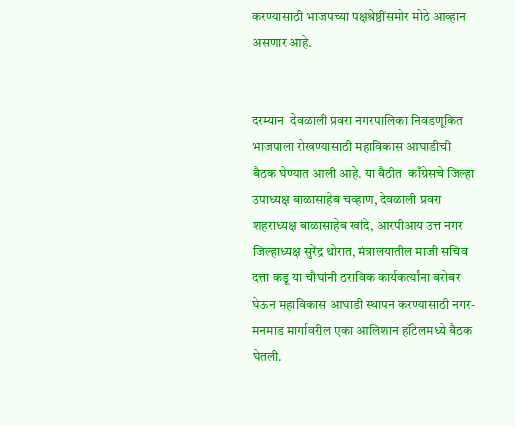करण्यासाठी भाजपच्या पक्षश्रेष्ठींसमोर मोठे आव्हान असणार आहे.


दरम्यान  देवळाली प्रवरा नगरपालिका निवडणूकित भाजपाला रोखण्यासाठी महाविकास आघाडीची बैठक घेण्यात आली आहे. या बैठीत  काँग्रेसचे जिल्हा उपाध्यक्ष बाळासाहेब चव्हाण, देवळाली प्रवरा शहराध्यक्ष बाळासाहेब खांदे, आरपीआय उत्त नगर जिल्हाध्यक्ष सुरेंद्र थोरात, मंत्रालयातील माजी सचिव दत्ता कडू या चौघांनी ठराविक कार्यकर्त्यांना बरोबर घेऊन महाविकास आघाडी स्थापन करण्यासाठी नगर-मनमाड मार्गावरील एका आलिशान हॉटेलमध्ये बैठक घेतली.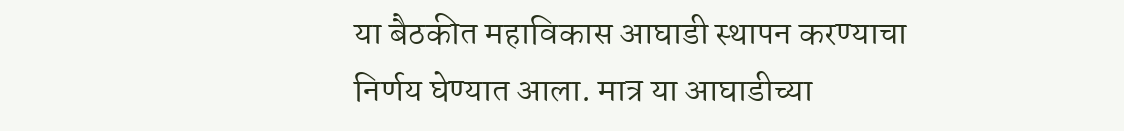या बैठकीत महाविकास आघाडी स्थापन करण्याचा निर्णय घेण्यात आला. मात्र या आघाडीच्या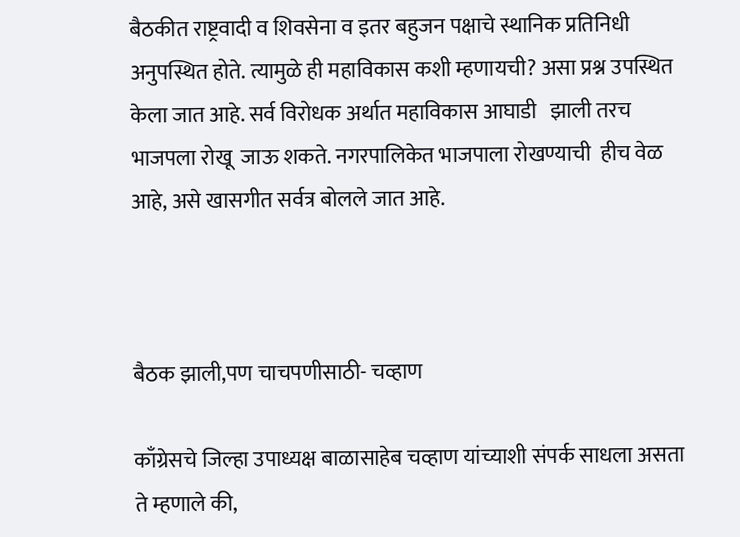बैठकीत राष्ट्रवादी व शिवसेना व इतर बहुजन पक्षाचे स्थानिक प्रतिनिधी अनुपस्थित होते. त्यामुळे ही महाविकास कशी म्हणायची? असा प्रश्न उपस्थित केला जात आहे. सर्व विरोधक अर्थात महाविकास आघाडी   झाली तरच भाजपला रोखू  जाऊ शकते. नगरपालिकेत भाजपाला रोखण्याची  हीच वेळ आहे, असे खासगीत सर्वत्र बोलले जात आहे.



बैठक झाली,पण चाचपणीसाठी- चव्हाण

काँग्रेसचे जिल्हा उपाध्यक्ष बाळासाहेब चव्हाण यांच्याशी संपर्क साधला असता ते म्हणाले की,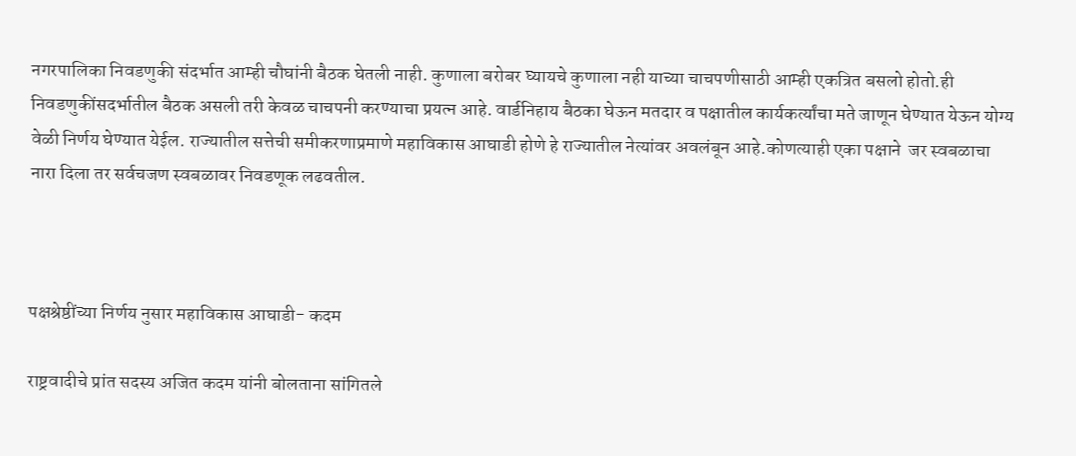नगरपालिका निवडणुकी संदर्भात आम्ही चौघांनी बैठक घेतली नाही. कुणाला बरोबर घ्यायचे कुणाला नही याच्या चाचपणीसाठी आम्ही एकत्रित बसलो होतो.ही निवडणुकींसदर्भातील बैठक असली तरी केवळ चाचपनी करण्याचा प्रयत्न आहे. वार्डनिहाय बैठका घेऊन मतदार व पक्षातील कार्यकर्त्यांचा मते जाणून घेण्यात येऊन योग्य वेळी निर्णय घेण्यात येईल. राज्यातील सत्तेची समीकरणाप्रमाणे महाविकास आघाडी होणे हे राज्यातील नेत्यांवर अवलंबून आहे.कोणत्याही एका पक्षाने  जर स्वबळाचा नारा दिला तर सर्वचजण स्वबळावर निवडणूक लढवतील.



पक्षश्रेष्ठींच्या निर्णय नुसार महाविकास आघाडी- कदम

राष्ट्रवादीचे प्रांत सदस्य अजित कदम यांनी बोलताना सांगितले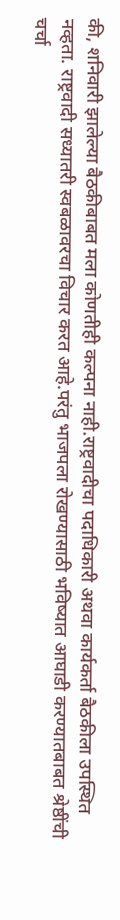की, शनिवारी झालेल्या बैठकीबाबत मला कोणतीही कल्पना नाही.राष्ट्रवादीचा पदाधिकारी अथवा कार्यकर्ता बैठकीला उपस्थित नव्हता. राष्ट्रवादी सध्यातरी स्वबळावरचा विचार करत आहे.परंतु भाजपला रोखण्यासाठी भविष्यात आघाडी करण्यातबाबत श्रेष्ठींची चर्चा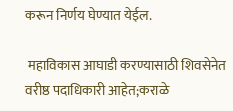करून निर्णय घेण्यात येईल.

 महाविकास आघाडी करण्यासाठी शिवसेनेत वरीष्ठ पदाधिकारी आहेत;कराळे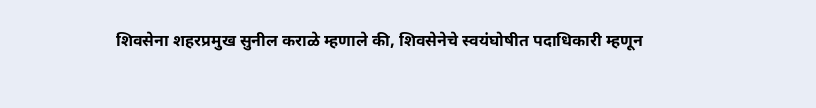शिवसेना शहरप्रमुख सुनील कराळे म्हणाले की, शिवसेनेचे स्वयंघोषीत पदाधिकारी म्हणून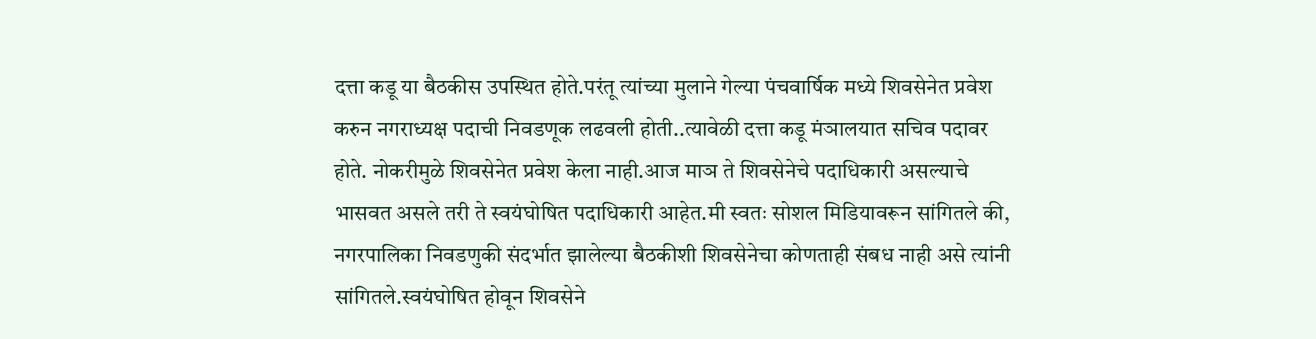दत्ता कडू या बैठकीस उपस्थित होते.परंतू त्यांच्या मुलाने गेल्या पंचवार्षिक मध्ये शिवसेनेत प्रवेश करुन नगराध्यक्ष पदाची निवडणूक लढवली होती..त्यावेळी दत्ता कडू मंञालयात सचिव पदावर होते. नोकरीमुळे शिवसेनेत प्रवेश केला नाही.आज माञ ते शिवसेनेचे पदाधिकारी असल्याचे भासवत असले तरी ते स्वयंघोषित पदाधिकारी आहेत.मी स्वतः सोशल मिडियावरून सांगितले की, नगरपालिका निवडणुकी संदर्भात झालेल्या बैठकीशी शिवसेनेचा कोणताही संबध नाही असे त्यांनी सांगितले.स्वयंघोषित होवून शिवसेने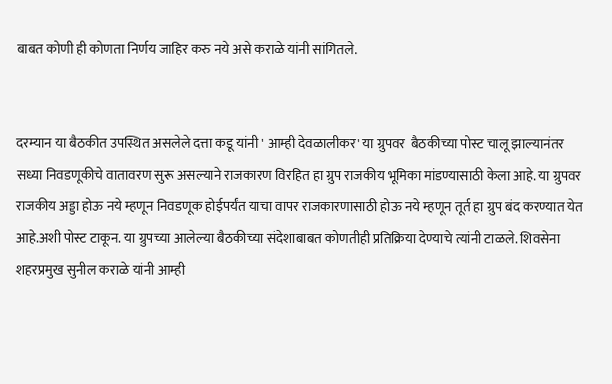बाबत कोणी ही कोणता निर्णय जाहिर करु नये असे कराळे यांनी सांगितले.


दरम्यान या बैठकीत उपस्थित असलेले दत्ता कडू यांनी ' आम्ही देवळालीकर' या ग्रुपवर  बैठकीच्या पोस्ट चालू झाल्यानंतर सध्या निवडणूकीचे वातावरण सुरू असल्याने राजकारण विरहित हा ग्रुप राजकीय भूमिका मांडण्यासाठी केला आहे. या ग्रुपवर राजकीय अड्डा होऊ नये म्हणून निवडणूक होईपर्यंत याचा वापर राजकारणासाठी होऊ नये म्हणून तूर्त हा ग्रुप बंद करण्यात येत आहे.अशी पोस्ट टाकून. या ग्रुपच्या आलेल्या बैठकीच्या संदेशाबाबत कोणतीही प्रतिक्रिया देण्याचे त्यांनी टाळले. शिवसेना शहरप्रमुख सुनील कराळे यांनी आम्ही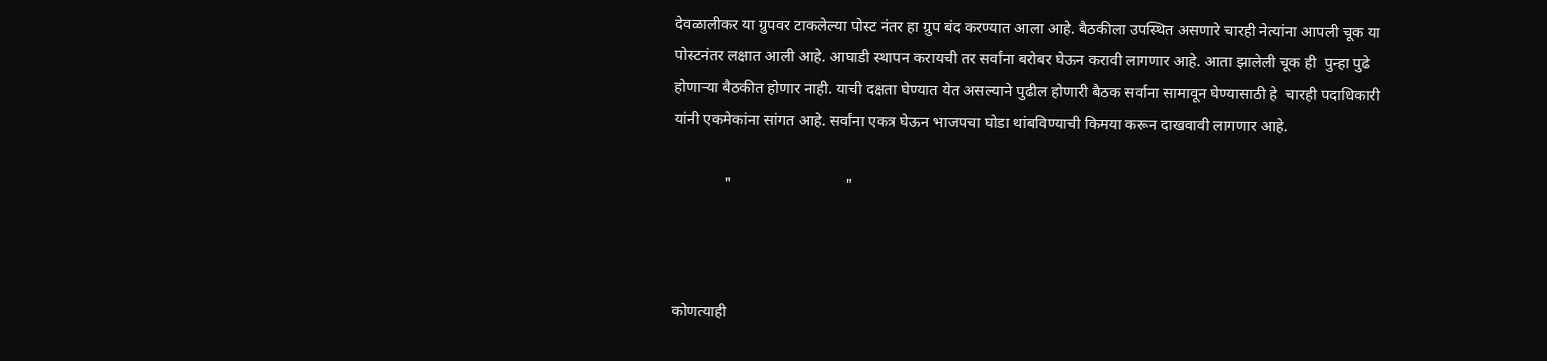देवळालीकर या ग्रुपवर टाकलेल्या पोस्ट नंतर हा ग्रुप बंद करण्यात आला आहे. बैठकीला उपस्थित असणारे चारही नेत्यांना आपली चूक या पोस्टनंतर लक्षात आली आहे. आघाडी स्थापन करायची तर सर्वांना बरोबर घेऊन करावी लागणार आहे. आता झालेली चूक ही  पुन्हा पुढे होणाऱ्या बैठकीत होणार नाही. याची दक्षता घेण्यात येत असल्याने पुढील होणारी बैठक सर्वाना सामावून घेण्यासाठी हे  चारही पदाधिकारी यांनी एकमेकांना सांगत आहे. सर्वांना एकत्र घेऊन भाजपचा घोडा थांबविण्याची किमया करून दाखवावी लागणार आहे.

             "                             "



कोणत्याही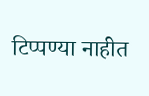टिप्पण्‍या नाहीत